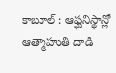కాబూల్ : ఆఫ్ఘనిస్థాన్లో ఆత్మాహుతి దాడి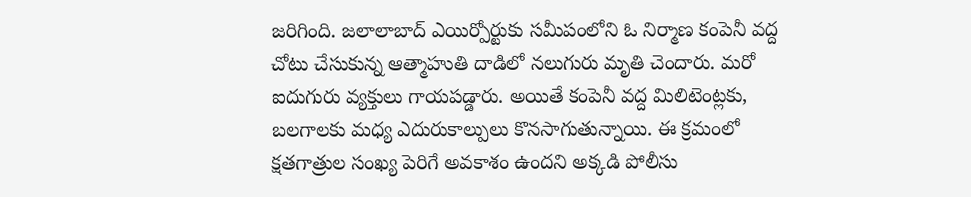జరిగింది. జలాలాబాద్ ఎయిర్పోర్టుకు సమీపంలోని ఓ నిర్మాణ కంపెనీ వద్ద చోటు చేసుకున్న ఆత్మాహుతి దాడిలో నలుగురు మృతి చెందారు. మరో ఐదుగురు వ్యక్తులు గాయపడ్డారు. అయితే కంపెనీ వద్ద మిలిటెంట్లకు, బలగాలకు మధ్య ఎదురుకాల్పులు కొనసాగుతున్నాయి. ఈ క్రమంలో క్షతగాత్రుల సంఖ్య పెరిగే అవకాశం ఉందని అక్కడి పోలీసు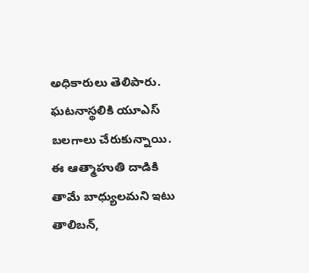అధికారులు తెలిపారు. ఘటనాస్థలికి యూఎస్ బలగాలు చేరుకున్నాయి. ఈ ఆత్మాహుతి దాడికి తామే బాధ్యులమని ఇటు తాలిబన్,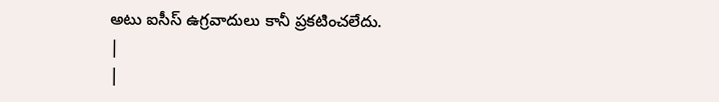అటు ఐసీస్ ఉగ్రవాదులు కానీ ప్రకటించలేదు.
|
|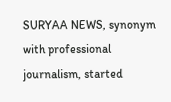SURYAA NEWS, synonym with professional journalism, started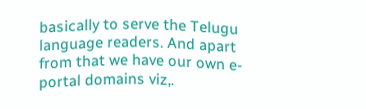basically to serve the Telugu language readers. And apart from that we have our own e-portal domains viz,.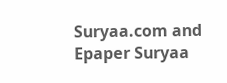Suryaa.com and Epaper Suryaa